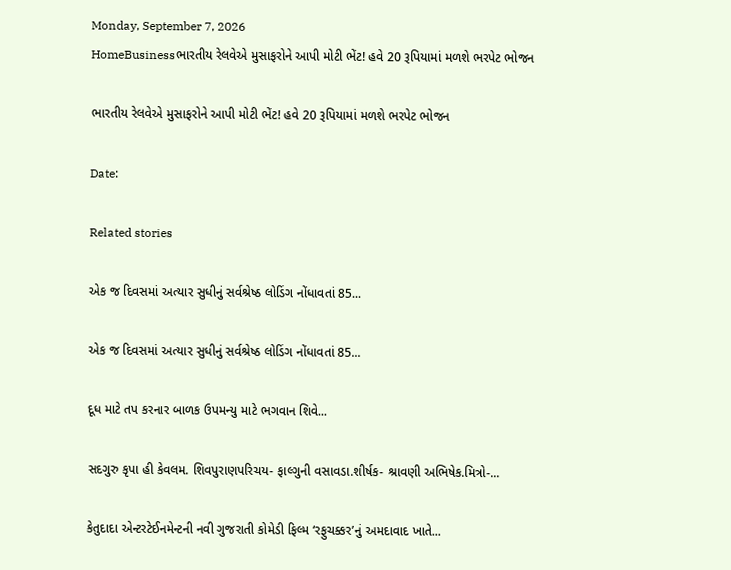Monday, September 7, 2026
HomeBusinessભારતીય રેલવેએ મુસાફરોને આપી મોટી ભેંટ! હવે 20 રૂપિયામાં મળશે ભરપેટ ભોજન

ભારતીય રેલવેએ મુસાફરોને આપી મોટી ભેંટ! હવે 20 રૂપિયામાં મળશે ભરપેટ ભોજન

Date:

Related stories

એક જ દિવસમાં અત્યાર સુધીનું સર્વશ્રેષ્ઠ લોડિંગ નોંધાવતાં 85...

એક જ દિવસમાં અત્યાર સુધીનું સર્વશ્રેષ્ઠ લોડિંગ નોંધાવતાં 85...

દૂધ માટે તપ કરનાર બાળક ઉપમન્યુ માટે ભગવાન શિવે...

સદગુરુ કૃપા હી કેવલમ. શિવપુરાણપરિચય- ફાલ્ગુની વસાવડા.શીર્ષક- શ્રાવણી અભિષેક.મિત્રો-...

કેતુદાદા એન્ટરટેઈનમેન્ટની નવી ગુજરાતી કોમેડી ફિલ્મ ‘રફુચક્કર’નું અમદાવાદ ખાતે...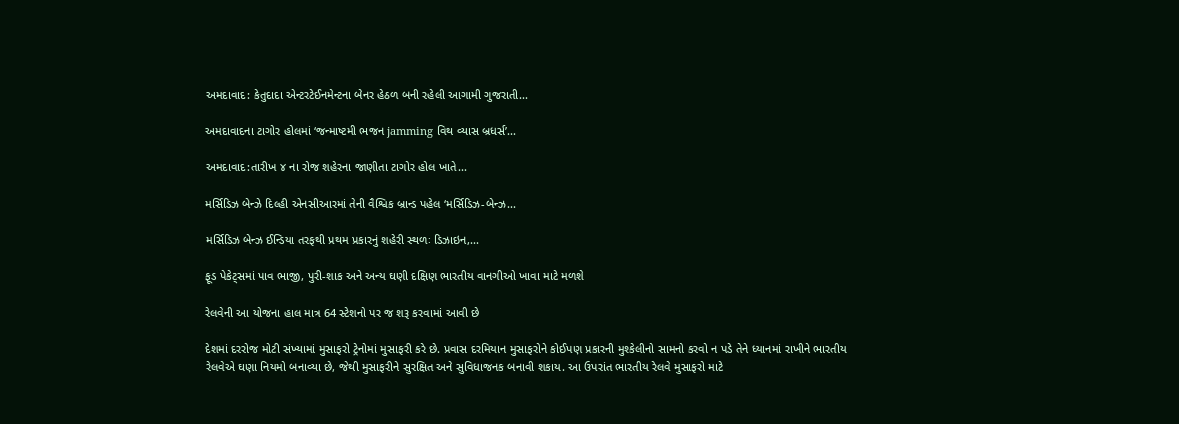અમદાવાદ: કેતુદાદા એન્ટરટેઈનમેન્ટના બેનર હેઠળ બની રહેલી આગામી ગુજરાતી...

અમદાવાદના ટાગોર હોલમાં ‘જન્માષ્ટમી ભજન jamming વિથ વ્યાસ બ્રધર્સ’...

અમદાવાદ:તારીખ ૪ ના રોજ શહેરના જાણીતા ટાગોર હોલ ખાતે...

મર્સિડિઝ બેન્ઝે દિલ્હી એનસીઆરમાં તેની વૈશ્વિક બ્રાન્ડ પહેલ ‘મર્સિડિઝ-બેન્ઝ...

મર્સિડિઝ બેન્ઝ ઈન્ડિયા તરફથી પ્રથમ પ્રકારનું શહેરી સ્થળઃ ડિઝાઇન,...

ફૂડ પેકેટ્સમાં પાવ ભાજી, પુરી-શાક અને અન્ય ઘણી દક્ષિણ ભારતીય વાનગીઓ ખાવા માટે મળશે

રેલવેની આ યોજના હાલ માત્ર 64 સ્ટેશનો પર જ શરૂ કરવામાં આવી છે

દેશમાં દરરોજ મોટી સંખ્યામાં મુસાફરો ટ્રેનોમાં મુસાફરી કરે છે. પ્રવાસ દરમિયાન મુસાફરોને કોઈપણ પ્રકારની મુશ્કેલીનો સામનો કરવો ન પડે તેને ધ્યાનમાં રાખીને ભારતીય રેલવેએ ઘણા નિયમો બનાવ્યા છે, જેથી મુસાફરીને સુરક્ષિત અને સુવિધાજનક બનાવી શકાય. આ ઉપરાંત ભારતીય રેલવે મુસાફરો માટે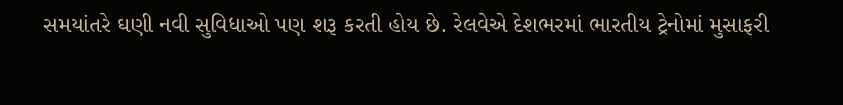સમયાંતરે ઘણી નવી સુવિધાઓ પણ શરૂ કરતી હોય છે. રેલવેએ દેશભરમાં ભારતીય ટ્રેનોમાં મુસાફરી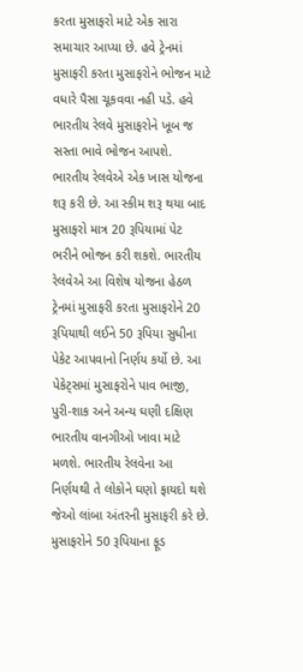કરતા મુસાફરો માટે એક સારા સમાચાર આપ્યા છે. હવે ટ્રેનમાં મુસાફરી કરતા મુસાફરોને ભોજન માટે વધારે પૈસા ચૂકવવા નહી પડે. હવે ભારતીય રેલવે મુસાફરોને ખૂબ જ સસ્તા ભાવે ભોજન આપશે. ભારતીય રેલવેએ એક ખાસ યોજના શરૂ કરી છે. આ સ્કીમ શરૂ થયા બાદ મુસાફરો માત્ર 20 રૂપિયામાં પેટ ભરીને ભોજન કરી શકશે. ભારતીય રેલવેએ આ વિશેષ યોજના હેઠળ ટ્રેનમાં મુસાફરી કરતા મુસાફરોને 20 રૂપિયાથી લઈને 50 રૂપિયા સુધીના પેકેટ આપવાનો નિર્ણય કર્યો છે. આ પેકેટ્સમાં મુસાફરોને પાવ ભાજી, પુરી-શાક અને અન્ય ઘણી દક્ષિણ ભારતીય વાનગીઓ ખાવા માટે મળશે. ભારતીય રેલવેના આ નિર્ણયથી તે લોકોને ઘણો ફાયદો થશે જેઓ લાંબા અંતરની મુસાફરી કરે છે. મુસાફરોને 50 રૂપિયાના ફૂડ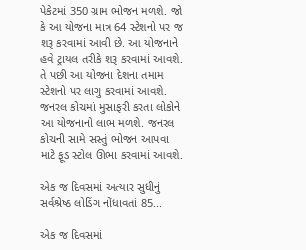પેકેટમાં 350 ગ્રામ ભોજન મળશે. જો કે આ યોજના માત્ર 64 સ્ટેશનો પર જ શરૂ કરવામાં આવી છે. આ યોજનાને હવે ટ્રાયલ તરીકે શરૂ કરવામાં આવશે. તે પછી આ યોજના દેશના તમામ સ્ટેશનો પર લાગુ કરવામાં આવશે. જનરલ કોચમાં મુસાફરી કરતા લોકોને આ યોજનાનો લાભ મળશે. જનરલ કોચની સામે સસ્તું ભોજન આપવા માટે ફૂડ સ્ટોલ ઊભા કરવામાં આવશે.

એક જ દિવસમાં અત્યાર સુધીનું સર્વશ્રેષ્ઠ લોડિંગ નોંધાવતાં 85...

એક જ દિવસમાં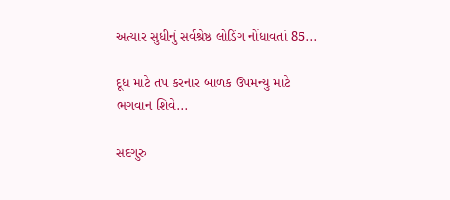અત્યાર સુધીનું સર્વશ્રેષ્ઠ લોડિંગ નોંધાવતાં 85...

દૂધ માટે તપ કરનાર બાળક ઉપમન્યુ માટે ભગવાન શિવે...

સદગુરુ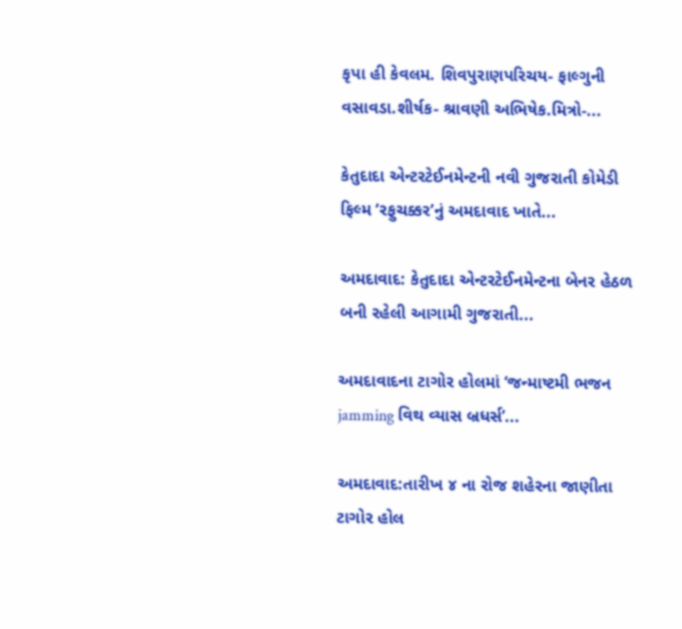કૃપા હી કેવલમ. શિવપુરાણપરિચય- ફાલ્ગુની વસાવડા.શીર્ષક- શ્રાવણી અભિષેક.મિત્રો-...

કેતુદાદા એન્ટરટેઈનમેન્ટની નવી ગુજરાતી કોમેડી ફિલ્મ ‘રફુચક્કર’નું અમદાવાદ ખાતે...

અમદાવાદ: કેતુદાદા એન્ટરટેઈનમેન્ટના બેનર હેઠળ બની રહેલી આગામી ગુજરાતી...

અમદાવાદના ટાગોર હોલમાં ‘જન્માષ્ટમી ભજન jamming વિથ વ્યાસ બ્રધર્સ’...

અમદાવાદ:તારીખ ૪ ના રોજ શહેરના જાણીતા ટાગોર હોલ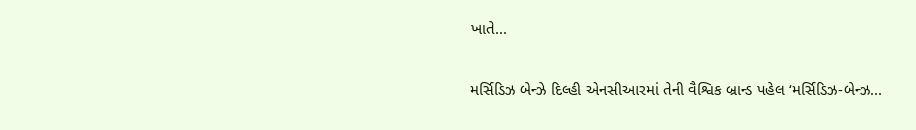ખાતે...

મર્સિડિઝ બેન્ઝે દિલ્હી એનસીઆરમાં તેની વૈશ્વિક બ્રાન્ડ પહેલ ‘મર્સિડિઝ-બેન્ઝ...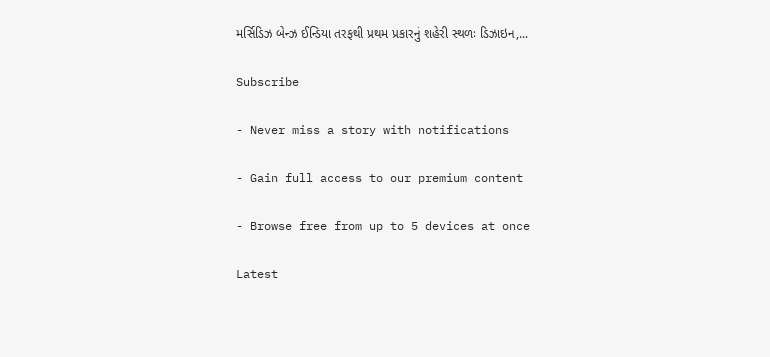મર્સિડિઝ બેન્ઝ ઈન્ડિયા તરફથી પ્રથમ પ્રકારનું શહેરી સ્થળઃ ડિઝાઇન,...

Subscribe

- Never miss a story with notifications

- Gain full access to our premium content

- Browse free from up to 5 devices at once

Latest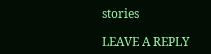stories

LEAVE A REPLY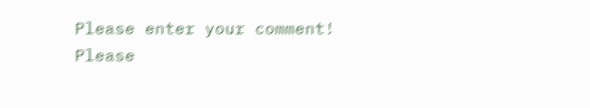Please enter your comment!
Please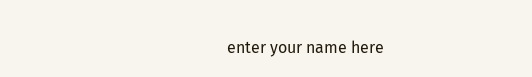enter your name here